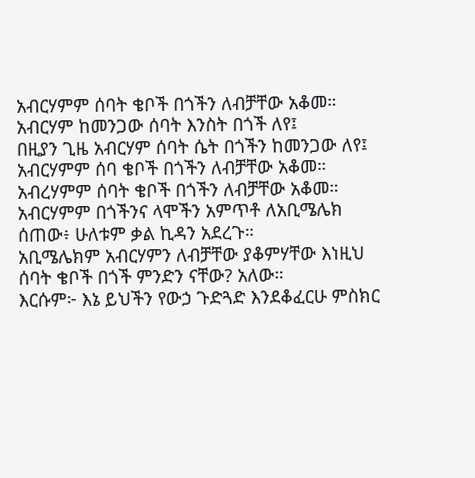አብርሃምም ሰባት ቄቦች በጎችን ለብቻቸው አቆመ።
አብርሃም ከመንጋው ሰባት እንስት በጎች ለየ፤
በዚያን ጊዜ አብርሃም ሰባት ሴት በጎችን ከመንጋው ለየ፤
አብርሃምም ሰባ ቄቦች በጎችን ለብቻቸው አቆመ።
አብረሃምም ሰባት ቄቦች በጎችን ለብቻቸው አቆመ።
አብርሃምም በጎችንና ላሞችን አምጥቶ ለአቢሜሌክ ሰጠው፥ ሁለቱም ቃል ኪዳን አደረጉ።
አቢሜሌክም አብርሃምን ለብቻቸው ያቆምሃቸው እነዚህ ሰባት ቄቦች በጎች ምንድን ናቸው? አለው።
እርሱም፦ እኔ ይህችን የውኃ ጉድጓድ እንደቆፈርሁ ምስክር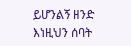ይሆንልኝ ዘንድ እነዚህን ሰባት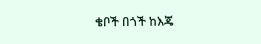ቄቦች በጎች ከእጄ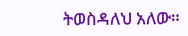ትወስዳለህ አለው።